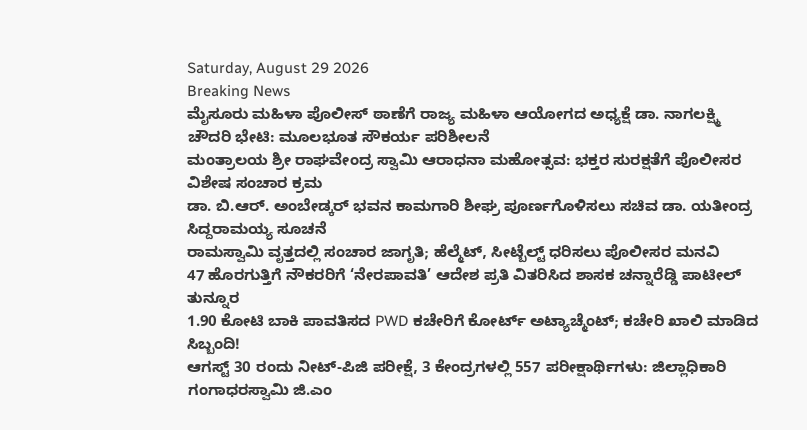Saturday, August 29 2026
Breaking News
ಮೈಸೂರು ಮಹಿಳಾ ಪೊಲೀಸ್ ಠಾಣೆಗೆ ರಾಜ್ಯ ಮಹಿಳಾ ಆಯೋಗದ ಅಧ್ಯಕ್ಷೆ ಡಾ. ನಾಗಲಕ್ಷ್ಮಿ ಚೌದರಿ ಭೇಟಿ: ಮೂಲಭೂತ ಸೌಕರ್ಯ ಪರಿಶೀಲನೆ
ಮಂತ್ರಾಲಯ ಶ್ರೀ ರಾಘವೇಂದ್ರ ಸ್ವಾಮಿ ಆರಾಧನಾ ಮಹೋತ್ಸವ: ಭಕ್ತರ ಸುರಕ್ಷತೆಗೆ ಪೊಲೀಸರ ವಿಶೇಷ ಸಂಚಾರ ಕ್ರಮ
ಡಾ. ಬಿ.ಆರ್. ಅಂಬೇಡ್ಕರ್ ಭವನ ಕಾಮಗಾರಿ ಶೀಘ್ರ ಪೂರ್ಣಗೊಳಿಸಲು ಸಚಿವ ಡಾ. ಯತೀಂದ್ರ ಸಿದ್ದರಾಮಯ್ಯ ಸೂಚನೆ
ರಾಮಸ್ವಾಮಿ ವೃತ್ತದಲ್ಲಿ ಸಂಚಾರ ಜಾಗೃತಿ; ಹೆಲ್ಮೆಟ್, ಸೀಟ್ಬೆಲ್ಟ್ ಧರಿಸಲು ಪೊಲೀಸರ ಮನವಿ
47 ಹೊರಗುತ್ತಿಗೆ ನೌಕರರಿಗೆ ‘ನೇರಪಾವತಿ’ ಆದೇಶ ಪ್ರತಿ ವಿತರಿಸಿದ ಶಾಸಕ ಚನ್ನಾರೆಡ್ಡಿ ಪಾಟೀಲ್ ತುನ್ನೂರ
1.90 ಕೋಟಿ ಬಾಕಿ ಪಾವತಿಸದ PWD ಕಚೇರಿಗೆ ಕೋರ್ಟ್ ಅಟ್ಯಾಚ್ಮೆಂಟ್; ಕಚೇರಿ ಖಾಲಿ ಮಾಡಿದ ಸಿಬ್ಬಂದಿ!
ಆಗಸ್ಟ್ 30 ರಂದು ನೀಟ್-ಪಿಜಿ ಪರೀಕ್ಷೆ, 3 ಕೇಂದ್ರಗಳಲ್ಲಿ 557 ಪರೀಕ್ಷಾರ್ಥಿಗಳು: ಜಿಲ್ಲಾಧಿಕಾರಿ ಗಂಗಾಧರಸ್ವಾಮಿ ಜಿ.ಎಂ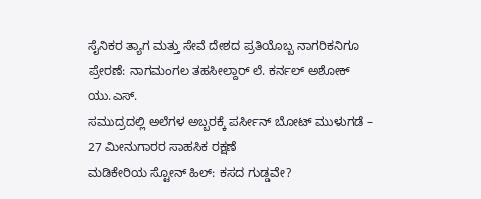ಸೈನಿಕರ ತ್ಯಾಗ ಮತ್ತು ಸೇವೆ ದೇಶದ ಪ್ರತಿಯೊಬ್ಬ ನಾಗರಿಕನಿಗೂ ಪ್ರೇರಣೆ: ನಾಗಮಂಗಲ ತಹಸೀಲ್ದಾರ್ ಲೆ. ಕರ್ನಲ್ ಅಶೋಕ್ ಯು.ಎಸ್.
ಸಮುದ್ರದಲ್ಲಿ ಅಲೆಗಳ ಅಬ್ಬರಕ್ಕೆ ಪರ್ಸೀನ್ ಬೋಟ್ ಮುಳುಗಡೆ – 27 ಮೀನುಗಾರರ ಸಾಹಸಿಕ ರಕ್ಷಣೆ
ಮಡಿಕೇರಿಯ ಸ್ಟೋನ್ ಹಿಲ್: ಕಸದ ಗುಡ್ಡವೇ?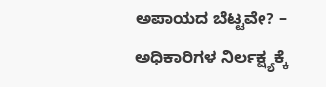ಅಪಾಯದ ಬೆಟ್ಟವೇ? – ಅಧಿಕಾರಿಗಳ ನಿರ್ಲಕ್ಷ್ಯಕ್ಕೆ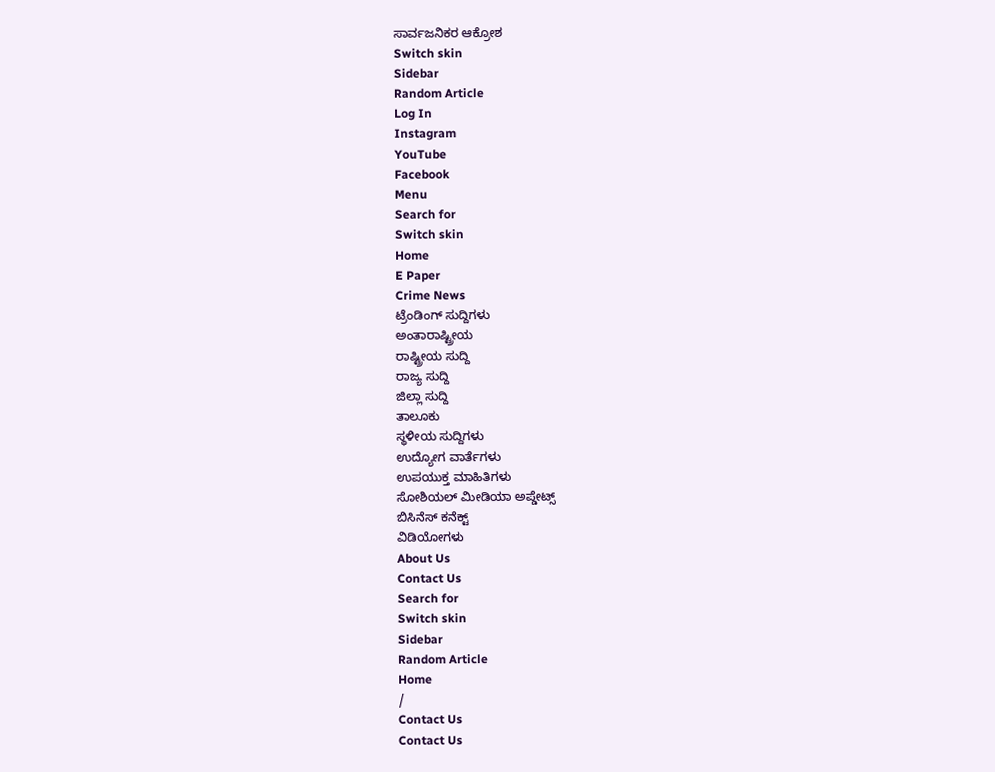ಸಾರ್ವಜನಿಕರ ಆಕ್ರೋಶ
Switch skin
Sidebar
Random Article
Log In
Instagram
YouTube
Facebook
Menu
Search for
Switch skin
Home
E Paper
Crime News
ಟ್ರೆಂಡಿಂಗ್ ಸುದ್ದಿಗಳು
ಅಂತಾರಾಷ್ಟ್ರೀಯ
ರಾಷ್ಟ್ರೀಯ ಸುದ್ದಿ
ರಾಜ್ಯ ಸುದ್ದಿ
ಜಿಲ್ಲಾ ಸುದ್ದಿ
ತಾಲೂಕು
ಸ್ಥಳೀಯ ಸುದ್ದಿಗಳು
ಉದ್ಯೋಗ ವಾರ್ತೆಗಳು
ಉಪಯುಕ್ತ ಮಾಹಿತಿಗಳು
ಸೋಶಿಯಲ್ ಮೀಡಿಯಾ ಅಪ್ಡೇಟ್ಸ್
ಬಿಸಿನೆಸ್ ಕನೆಕ್ಟ್
ವಿಡಿಯೋಗಳು
About Us
Contact Us
Search for
Switch skin
Sidebar
Random Article
Home
/
Contact Us
Contact Us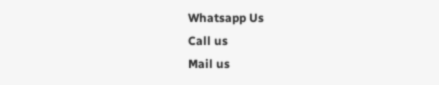Whatsapp Us
Call us
Mail us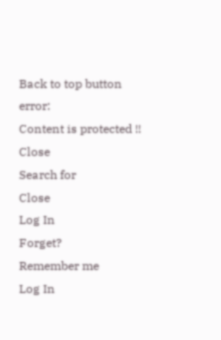Back to top button
error:
Content is protected !!
Close
Search for
Close
Log In
Forget?
Remember me
Log In